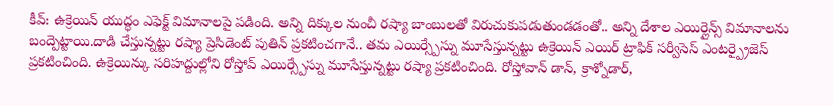కీవ్: ఉక్రెయిన్ యుద్ధం ఎఫెక్ట్ విమానాలపై పడింది. అన్ని దిక్కుల నుంచీ రష్యా బాంబులతో విరుచుకుపడుతుండడంతో.. అన్ని దేశాల ఎయిర్లైన్స్ విమానాలను బంద్పెట్టాయి.దాడి చేస్తున్నట్టు రష్యా ప్రెసిడెంట్ పుతిన్ ప్రకటించగానే.. తమ ఎయిర్స్పేస్ను మూసేస్తున్నట్టు ఉక్రెయిన్ ఎయిర్ ట్రాఫిక్ సర్వీసెస్ ఎంటర్ప్రైజెస్ ప్రకటించింది. ఉక్రెయిన్కు సరిహద్దుల్లోని రోస్తోవ్ ఎయిర్స్పేస్ను మూసేస్తున్నట్టు రష్యా ప్రకటించింది. రోస్తోవాన్ డాన్, క్రాశ్నోడార్,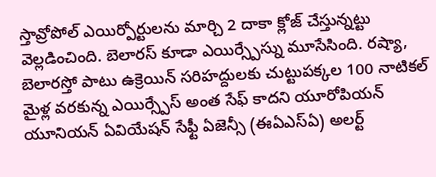స్తావ్రోపోల్ ఎయిర్పోర్టులను మార్చి 2 దాకా క్లోజ్ చేస్తున్నట్టు వెల్లడించింది. బెలారస్ కూడా ఎయిర్స్పేస్ను మూసేసింది. రష్యా, బెలారస్తో పాటు ఉక్రెయిన్ సరిహద్దులకు చుట్టుపక్కల 100 నాటికల్ మైళ్ల వరకున్న ఎయిర్స్పేస్ అంత సేఫ్ కాదని యూరోపియన్ యూనియన్ ఏవియేషన్ సేఫ్టీ ఏజెన్సీ (ఈఏఎస్ఏ) అలర్ట్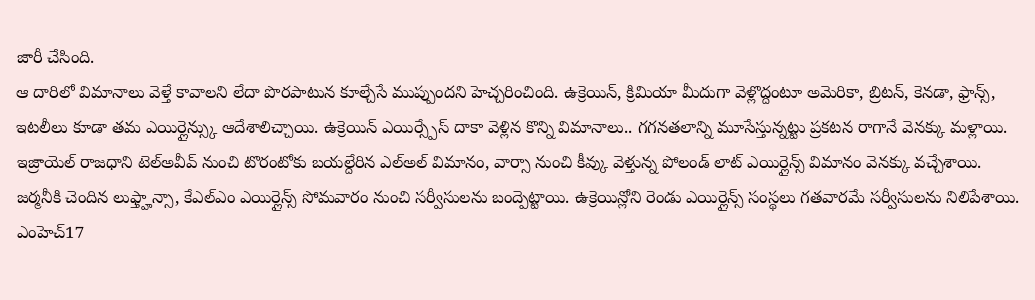జారీ చేసింది.
ఆ దారిలో విమానాలు వెళ్తే కావాలని లేదా పొరపాటున కూల్చేసే ముప్పుందని హెచ్చరించింది. ఉక్రెయిన్, క్రిమియా మీదుగా వెళ్లొద్దంటూ అమెరికా, బ్రిటన్, కెనడా, ఫ్రాన్స్, ఇటలీలు కూడా తమ ఎయిర్లైన్స్కు ఆదేశాలిచ్చాయి. ఉక్రెయిన్ ఎయిర్స్పేస్ దాకా వెళ్లిన కొన్ని విమానాలు.. గగనతలాన్ని మూసేస్తున్నట్టు ప్రకటన రాగానే వెనక్కు మళ్లాయి. ఇజ్రాయెల్ రాజధాని టెల్అవీవ్ నుంచి టొరంటోకు బయల్దేరిన ఎల్అల్ విమానం, వార్సా నుంచి కీవ్కు వెళ్తున్న పోలండ్ లాట్ ఎయిర్లైన్స్ విమానం వెనక్కు వచ్చేశాయి. జర్మనీకి చెందిన లుఫ్త్హాన్సా, కేఎల్ఎం ఎయిర్లైన్స్ సోమవారం నుంచి సర్వీసులను బంద్పెట్టాయి. ఉక్రెయిన్లోని రెండు ఎయిర్లైన్స్ సంస్థలు గతవారమే సర్వీసులను నిలిపేశాయి.
ఎంహెచ్17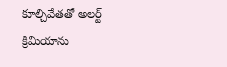కూల్చివేతతో అలర్ట్
క్రిమియాను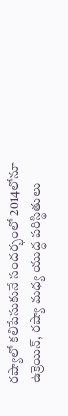రష్యాలో కలిపేసుకునే సందర్భంలో 2014లోనూ ఉక్రెయిన్, రష్యా మధ్య యుద్ధ పరిస్థితులు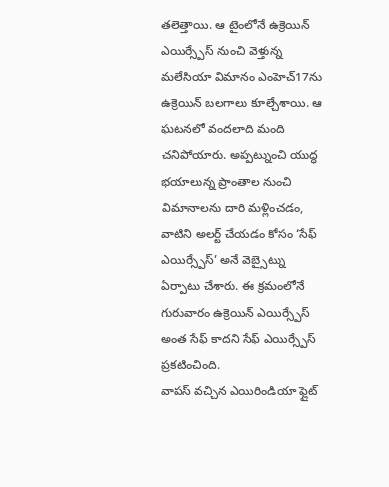తలెత్తాయి. ఆ టైంలోనే ఉక్రెయిన్ ఎయిర్స్పేస్ నుంచి వెళ్తున్న మలేసియా విమానం ఎంహెచ్17ను ఉక్రెయిన్ బలగాలు కూల్చేశాయి. ఆ ఘటనలో వందలాది మంది చనిపోయారు. అప్పట్నుంచి యుద్ధ భయాలున్న ప్రాంతాల నుంచి విమానాలను దారి మళ్లించడం, వాటిని అలర్ట్ చేయడం కోసం ‘సేఫ్ ఎయిర్స్పేస్’ అనే వెబ్సైట్ను ఏర్పాటు చేశారు. ఈ క్రమంలోనే గురువారం ఉక్రెయిన్ ఎయిర్స్పేస్ అంత సేఫ్ కాదని సేఫ్ ఎయిర్స్పేస్ ప్రకటించింది.
వాపస్ వచ్చిన ఎయిరిండియా ఫ్లైట్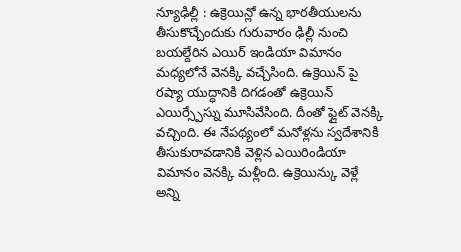న్యూఢిల్లీ : ఉక్రెయిన్లో ఉన్న భారతీయులను తీసుకొచ్చేందుకు గురువారం ఢిల్లీ నుంచి బయల్దేరిన ఎయిర్ ఇండియా విమానం మధ్యలోనే వెనక్కి వచ్చేసింది. ఉక్రెయిన్ పై రష్యా యుద్ధానికి దిగడంతో ఉక్రెయిన్ ఎయిర్స్పేస్ను మూసివేసింది. దీంతో ఫ్లైట్ వెనక్కి వచ్చింది. ఈ నేపథ్యంలో మనోళ్లను స్వదేశానికి తీసుకురావడానికి వెళ్లిన ఎయిరిండియా విమానం వెనక్కి మళ్లీంది. ఉక్రెయిన్కు వెళ్లే అన్ని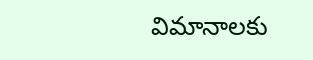విమానాలకు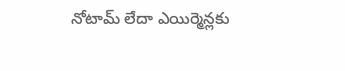నోటామ్ లేదా ఎయిర్మెన్లకు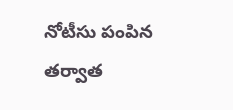నోటీసు పంపిన తర్వాత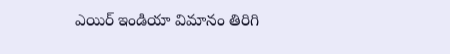ఎయిర్ ఇండియా విమానం తిరిగి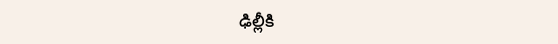ఢిల్లీకి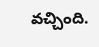వచ్చింది.